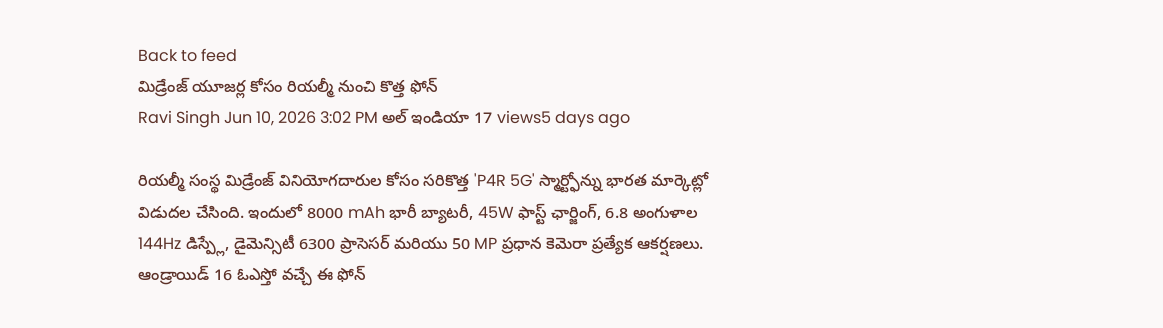Back to feed
మిడ్రేంజ్ యూజర్ల కోసం రియల్మీ నుంచి కొత్త ఫోన్
Ravi Singh Jun 10, 2026 3:02 PM అల్ ఇండియా 17 views5 days ago

రియల్మీ సంస్థ మిడ్రేంజ్ వినియోగదారుల కోసం సరికొత్త 'P4R 5G' స్మార్ట్ఫోన్ను భారత మార్కెట్లో విడుదల చేసింది. ఇందులో 8000 mAh భారీ బ్యాటరీ, 45W ఫాస్ట్ ఛార్జింగ్, 6.8 అంగుళాల 144Hz డిస్ప్లే, డైమెన్సిటీ 6300 ప్రాసెసర్ మరియు 50 MP ప్రధాన కెమెరా ప్రత్యేక ఆకర్షణలు.
ఆండ్రాయిడ్ 16 ఓఎస్తో వచ్చే ఈ ఫోన్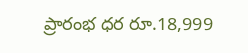ప్రారంభ ధర రూ.18,999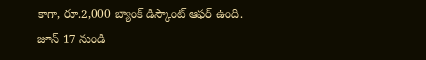కాగా, రూ.2,000 బ్యాంక్ డిస్కౌంట్ ఆఫర్ ఉంది. జూన్ 17 నుండి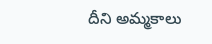దీని అమ్మకాలు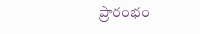ప్రారంభం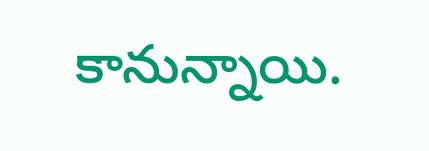కానున్నాయి.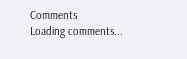Comments
Loading comments...